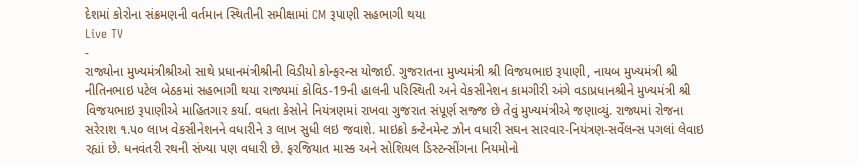દેશમાં કોરોના સંક્રમણની વર્તમાન સ્થિતીની સમીક્ષામાં CM રૂપાણી સહભાગી થયા
Live TV
-
રાજ્યોના મુખ્યમંત્રીશ્રીઓ સાથે પ્રધાનમંત્રીશ્રીની વિડીયો કોન્ફરન્સ યોજાઈ. ગુજરાતના મુખ્યમંત્રી શ્રી વિજયભાઇ રૂપાણી, નાયબ મુખ્યમંત્રી શ્રી નીતિનભાઇ પટેલ બેઠકમાં સહભાગી થયા રાજ્યમાં કોવિડ-19ની હાલની પરિસ્થિતી અને વેકસીનેશન કામગીરી અંગે વડાપ્રધાનશ્રીને મુખ્યમંત્રી શ્રી વિજયભાઇ રૂપાણીએ માહિતગાર કર્યા. વધતા કેસોને નિયંત્રણમાં રાખવા ગુજરાત સંપૂર્ણ સજ્જ છે તેવું મુખ્યમંત્રીએ જણાવ્યું. રાજ્યમાં રોજના સરેરાશ ૧.પ૦ લાખ વેકસીનેશનને વધારીને ૩ લાખ સુધી લઇ જવાશે. માઇક્રો કન્ટેનમેન્ટ ઝોન વધારી સઘન સારવાર-નિયંત્રણ-સર્વેલન્સ પગલાં લેવાઇ રહ્યાં છે. ધનવંતરી રથની સંખ્યા પણ વધારી છે. ફરજિયાત માસ્ક અને સોશિયલ ડિસ્ટન્સીંગના નિયમોનો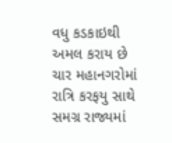વધુ કડકાઇથી અમલ કરાય છે ચાર મહાનગરોમાં રાત્રિ કરફયુ સાથે સમગ્ર રાજ્યમાં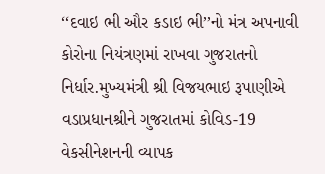‘‘દવાઇ ભી ઔર કડાઇ ભી’’નો મંત્ર અપનાવી કોરોના નિયંત્રણમાં રાખવા ગુજરાતનો નિર્ધાર.મુખ્યમંત્રી શ્રી વિજયભાઇ રૂપાણીએ વડાપ્રધાનશ્રીને ગુજરાતમાં કોવિડ-19 વેકસીનેશનની વ્યાપક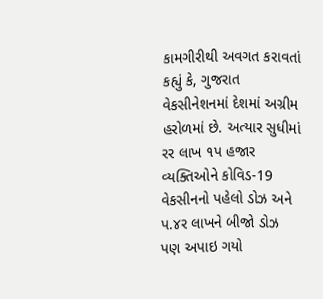કામગીરીથી અવગત કરાવતાં કહ્યું કે, ગુજરાત વેકસીનેશનમાં દેશમાં અગ્રીમ હરોળમાં છે. અત્યાર સુધીમાં રર લાખ ૧પ હજાર વ્યક્તિઓને કોવિડ-19 વેકસીનનો પહેલો ડોઝ અને પ.૪ર લાખને બીજો ડોઝ પણ અપાઇ ગયો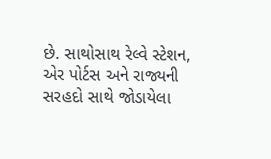છે. સાથોસાથ રેલ્વે સ્ટેશન, એર પોર્ટસ અને રાજ્યની સરહદો સાથે જોડાયેલા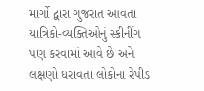માર્ગો દ્વારા ગુજરાત આવતા યાત્રિકો-વ્યક્તિઓનું સ્કીનીંગ પણ કરવામાં આવે છે અને લક્ષણો ધરાવતા લોકોના રેપીડ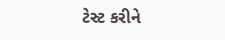ટેસ્ટ કરીને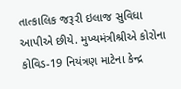તાત્કાલિક જરૂરી ઇલાજ સુવિધા આપીએ છીયે. મુખ્યમંત્રીશ્રીએ કોરોના કોવિડ-19 નિયંત્રણ માટેના કેન્દ્ર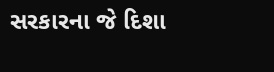સરકારના જે દિશા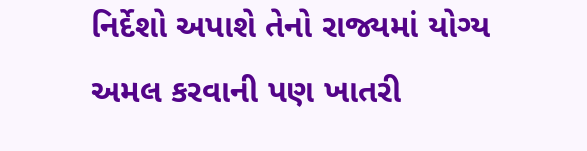નિર્દેશો અપાશે તેનો રાજ્યમાં યોગ્ય અમલ કરવાની પણ ખાતરી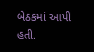બેઠકમાં આપી હતી.